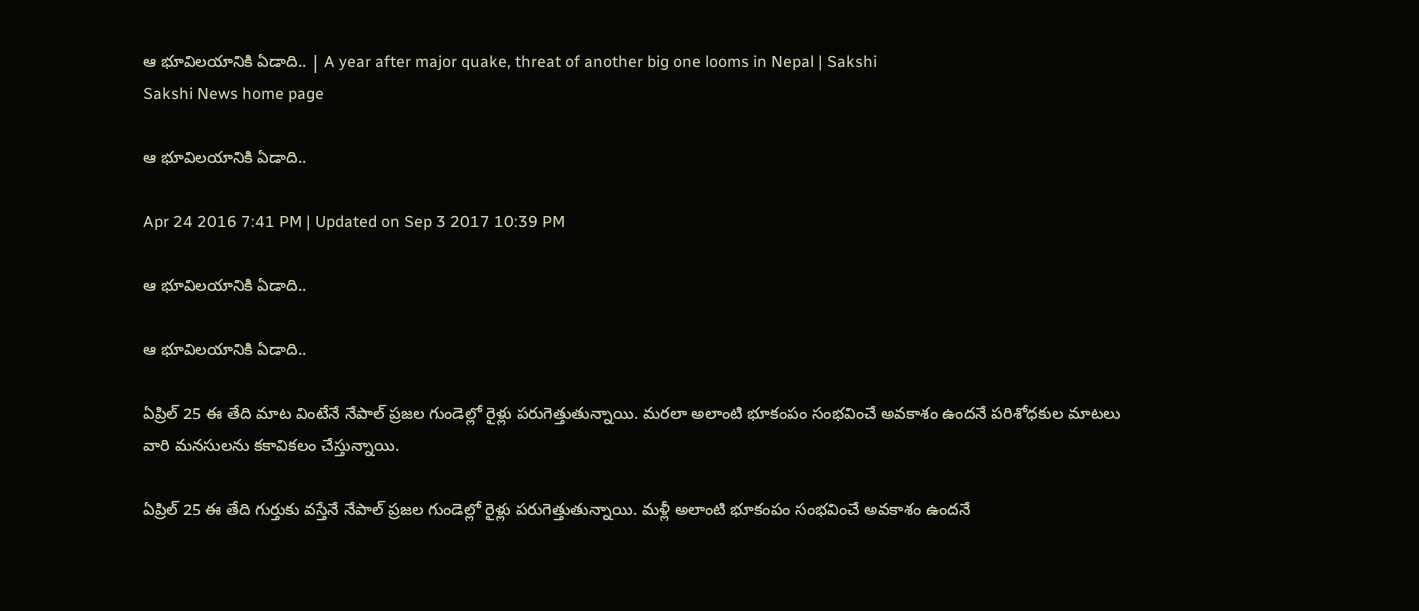ఆ భూవిలయానికి ఏడాది.. | A year after major quake, threat of another big one looms in Nepal | Sakshi
Sakshi News home page

ఆ భూవిలయానికి ఏడాది..

Apr 24 2016 7:41 PM | Updated on Sep 3 2017 10:39 PM

ఆ భూవిలయానికి ఏడాది..

ఆ భూవిలయానికి ఏడాది..

ఏప్రిల్ 25 ఈ తేది మాట వింటేనే నేపాల్ ప్రజల గుండెల్లో రైళ్లు పరుగెత్తుతున్నాయి. మరలా అలాంటి భూకంపం సంభవించే అవకాశం ఉందనే పరిశోధకుల మాటలు వారి మనసులను కకావికలం చేస్తున్నాయి.

ఏప్రిల్ 25 ఈ తేది గుర్తుకు వస్తేనే నేపాల్ ప్రజల గుండెల్లో రైళ్లు పరుగెత్తుతున్నాయి. మళ్లీ అలాంటి భూకంపం సంభవించే అవకాశం ఉందనే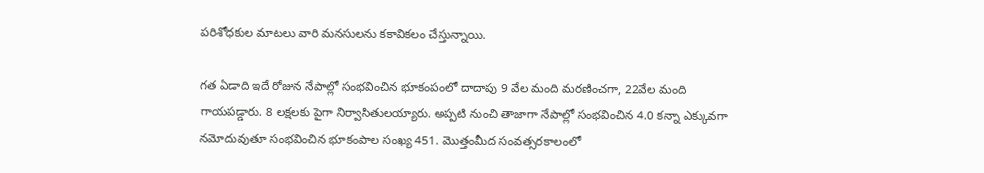పరిశోధకుల మాటలు వారి మనసులను కకావికలం చేస్తున్నాయి.

గత ఏడాది ఇదే రోజున నేపాల్లో సంభవించిన భూకంపంలో దాదాపు 9 వేల మంది మరణించగా, 22వేల మంది గాయపడ్డారు. 8 లక్షలకు పైగా నిర్వాసితులయ్యారు. అప్పటి నుంచి తాజాగా నేపాల్లో సంభవించిన 4.0 కన్నా ఎక్కువగా నమోదువుతూ సంభవించిన భూకంపాల సంఖ్య 451. మొత్తంమీద సంవత్సరకాలంలో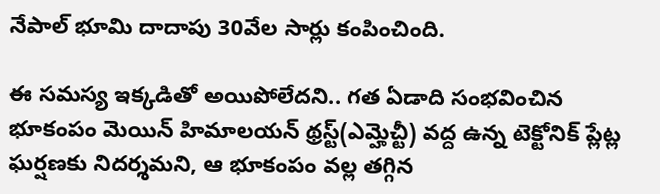నేపాల్ భూమి దాదాపు 30వేల సార్లు కంపించింది.

ఈ సమస్య ఇక్కడితో అయిపోలేదని.. గత ఏడాది సంభవించిన భూకంపం మెయిన్ హిమాలయన్ థ్రస్ట్(ఎమ్హెచ్టీ) వద్ద ఉన్న టెక్టోనిక్ ప్లేట్ల ఘర్షణకు నిదర్శమని, ఆ భూకంపం వల్ల తగ్గిన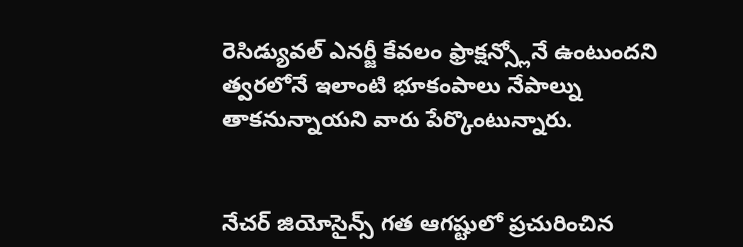రెసిడ్యువల్ ఎనర్జీ కేవలం ఫ్రాక్షన్స్లోనే ఉంటుందని త్వరలోనే ఇలాంటి భూకంపాలు నేపాల్ను తాకనున్నాయని వారు పేర్కొంటున్నారు.


నేచర్ జియోసైన్స్ గత ఆగష్టులో ప్రచురించిన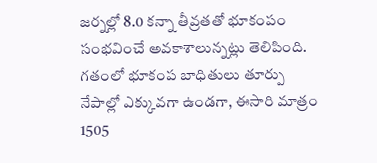జర్నల్లో 8.0 కన్నా తీవ్రతతో భూకంపం సంభవించే అవకాశాలున్నట్లు తెలిపింది. గతంలో భూకంప బాధితులు తూర్పు నేపాల్లో ఎక్కువగా ఉండగా, ఈసారి మాత్రం 1505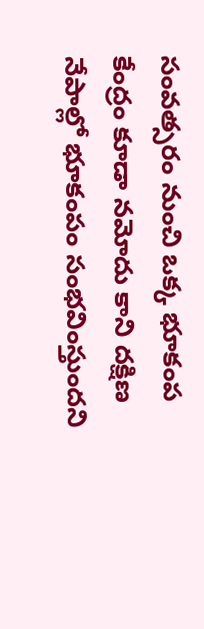సంవత్సరం నుంచి ఒక్క భూకంప కేంద్రం కూడా నమోదు కాని దక్షిణ నేపాల్లో భూకంపం సంభవింస్తుందని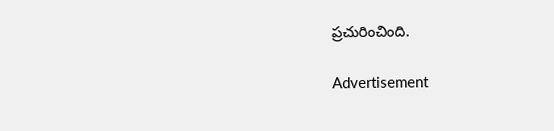ప్రచురించింది.

Advertisement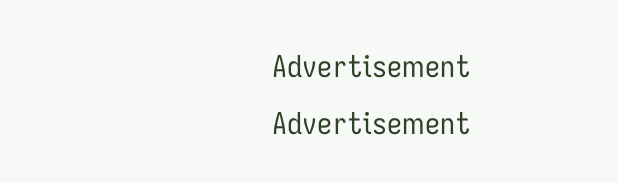Advertisement
Advertisement